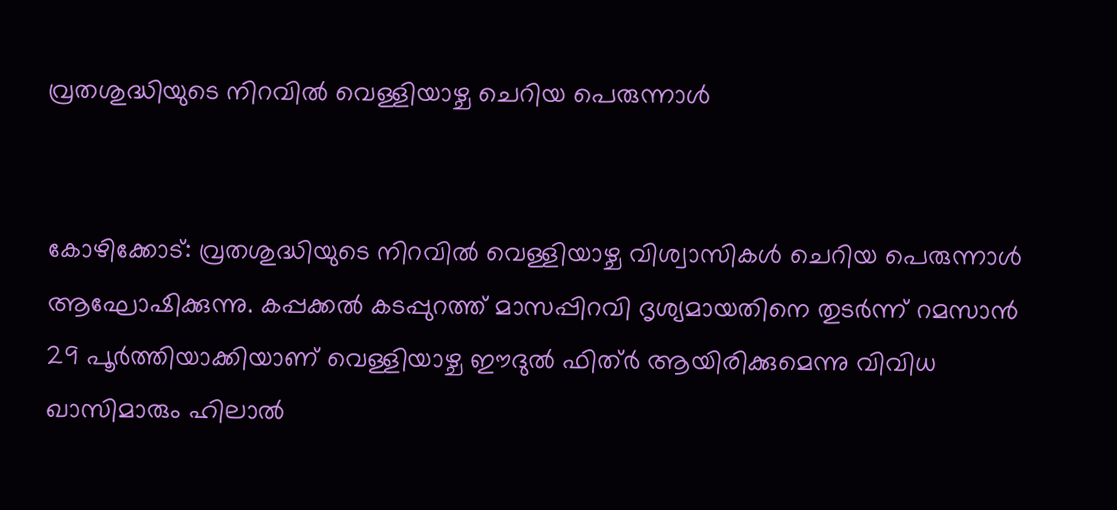വ്രതശുദ്ധിയുടെ നിറവില്‍ വെള്ളിയാഴ്ച ചെറിയ പെരുന്നാള്‍


കോഴിക്കോട്: വ്രതശുദ്ധിയുടെ നിറവില്‍ വെള്ളിയാഴ്ച വിശ്വാസികള്‍ ചെറിയ പെരുന്നാള്‍ ആഘോഷിക്കുന്നു. കപ്പക്കല്‍ കടപ്പുറത്ത് മാസപ്പിറവി ദൃശ്യമായതിനെ തുടര്‍ന്ന് റമസാന്‍ 29 പൂര്‍ത്തിയാക്കിയാണ് വെള്ളിയാഴ്ച ഈദുല്‍ ഫിത്ര്‍ ആയിരിക്കുമെന്നു വിവിധ ഖാസിമാരും ഹിലാല്‍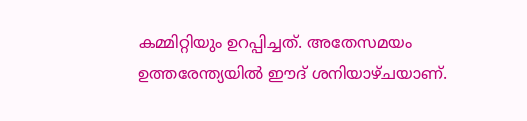കമ്മിറ്റിയും ഉറപ്പിച്ചത്. അതേസമയം ഉത്തരേന്ത്യയില്‍ ഈദ് ശനിയാഴ്ചയാണ്.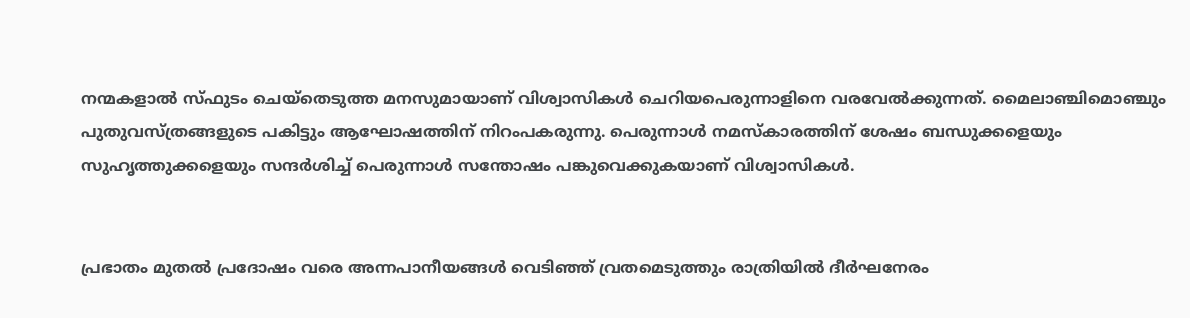നന്മകളാല്‍ സ്ഫുടം ചെയ്‌തെടുത്ത മനസുമായാണ് വിശ്വാസികള്‍ ചെറിയപെരുന്നാളിനെ വരവേല്‍ക്കുന്നത്. മൈലാഞ്ചിമൊഞ്ചും പുതുവസ്ത്രങ്ങളുടെ പകിട്ടും ആഘോഷത്തിന് നിറംപകരുന്നു. പെരുന്നാള്‍ നമസ്‌കാരത്തിന് ശേഷം ബന്ധുക്കളെയും സുഹൃത്തുക്കളെയും സന്ദര്‍ശിച്ച്‌ പെരുന്നാള്‍ സന്തോഷം പങ്കുവെക്കുകയാണ് വിശ്വാസികള്‍.


പ്രഭാതം മുതല്‍ പ്രദോഷം വരെ അന്നപാനീയങ്ങള്‍ വെടിഞ്ഞ് വ്രതമെടുത്തും രാത്രിയില്‍ ദീര്‍ഘനേരം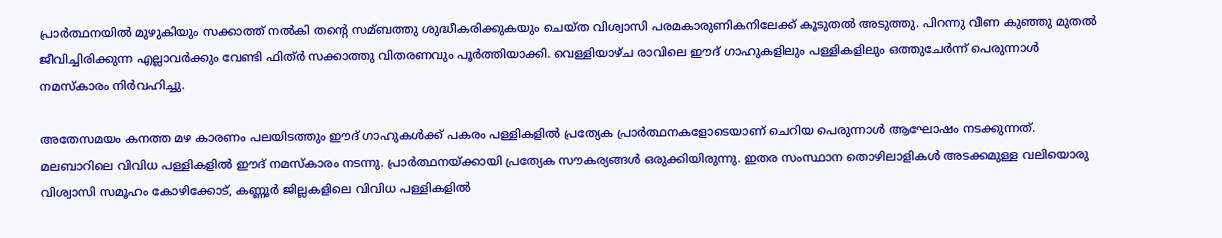പ്രാര്‍ത്ഥനയില്‍ മുഴുകിയും സക്കാത്ത് നല്‍കി തന്റെ സമ്ബത്തു ശുദ്ധീകരിക്കുകയും ചെയ്ത വിശ്വാസി പരമകാരുണികനിലേക്ക് കൂടുതല്‍ അടുത്തു. പിറന്നു വീണ കുഞ്ഞു മുതല്‍ ജീവിച്ചിരിക്കുന്ന എല്ലാവര്‍ക്കും വേണ്ടി ഫിത്ര്‍ സക്കാത്തു വിതരണവും പൂര്‍ത്തിയാക്കി. വെള്ളിയാഴ്ച രാവിലെ ഈദ് ഗാഹുകളിലും പള്ളികളിലും ഒത്തുചേര്‍ന്ന് പെരുന്നാള്‍ നമസ്‌കാരം നിര്‍വഹിച്ചു.

അതേസമയം കനത്ത മഴ കാരണം പലയിടത്തും ഈദ് ഗാഹുകള്‍ക്ക് പകരം പള്ളികളില്‍ പ്രത്യേക പ്രാര്‍ത്ഥനകളോടെയാണ് ചെറിയ പെരുന്നാള്‍ ആഘോഷം നടക്കുന്നത്. മലബാറിലെ വിവിധ പള്ളികളില്‍ ഈദ് നമസ്‌കാരം നടന്നു. പ്രാര്‍ത്ഥനയ്ക്കായി പ്രത്യേക സൗകര്യങ്ങള്‍ ഒരുക്കിയിരുന്നു. ഇതര സംസ്ഥാന തൊഴിലാളികള്‍ അടക്കമുള്ള വലിയൊരു വിശ്വാസി സമൂഹം കോഴിക്കോട്, കണ്ണൂര്‍ ജില്ലകളിലെ വിവിധ പള്ളികളില്‍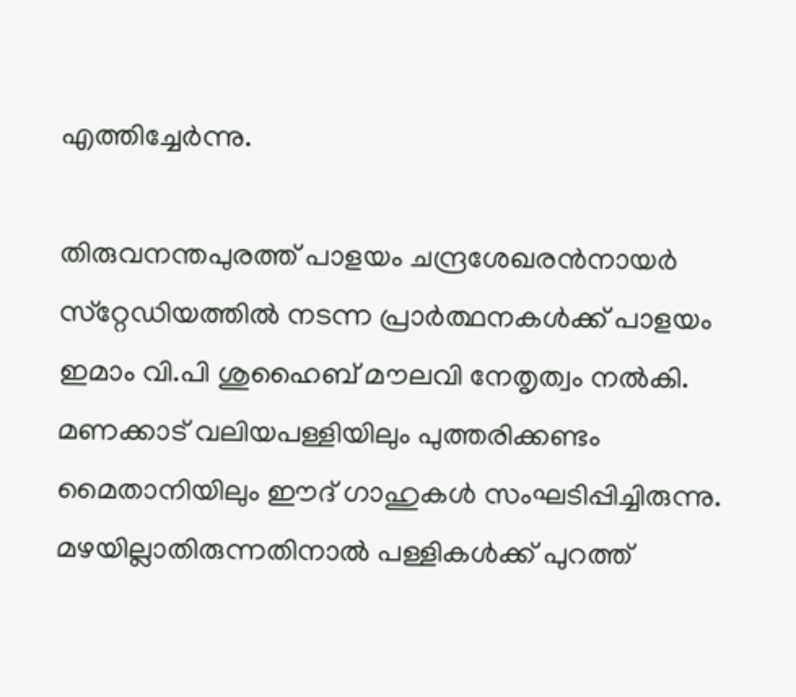എത്തിച്ചേര്‍ന്നു.

തിരുവനന്തപുരത്ത് പാളയം ചന്ദ്രശേഖരന്‍നായര്‍ സ്‌റ്റേഡിയത്തില്‍ നടന്ന പ്രാര്‍ത്ഥനകള്‍ക്ക് പാളയം ഇമാം വി.പി ശുഹൈബ് മൗലവി നേതൃത്വം നല്‍കി. മണക്കാട് വലിയപള്ളിയിലും പുത്തരിക്കണ്ടം മൈതാനിയിലും ഈദ് ഗാഹുകള്‍ സംഘടിപ്പിച്ചിരുന്നു. മഴയില്ലാതിരുന്നതിനാല്‍ പള്ളികള്‍ക്ക് പുറത്ത്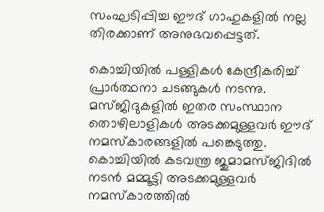സംഘടിപ്പിച്ച ഈദ് ഗാഹുകളില്‍ നല്ല തിരക്കാണ് അനുഭവപ്പെട്ടത്.

കൊച്ചിയില്‍ പള്ളികള്‍ കേന്ദ്രീകരിച്ച്‌ പ്രാര്‍ത്ഥനാ ചടങ്ങുകള്‍ നടന്നു. മസ്ജിദുകളില്‍ ഇതര സംസ്ഥാന തൊഴിലാളികള്‍ അടക്കമുള്ളവര്‍ ഈദ് നമസ്‌കാരങ്ങളില്‍ പങ്കെടുത്തു. കൊച്ചിയില്‍ കടവന്ത്ര ജുമാമസ്ജിദില്‍ നടന്‍ മമ്മൂട്ടി അടക്കമുള്ളവര്‍ നമസ്‌കാരത്തില്‍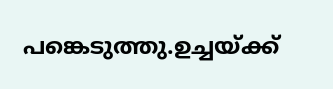പങ്കെടുത്തു.ഉച്ചയ്ക്ക്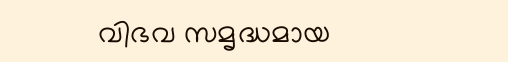വിഭവ സമൃദ്ധമായ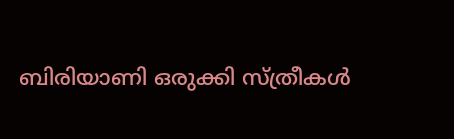ബിരിയാണി ഒരുക്കി സ്ത്രീകള്‍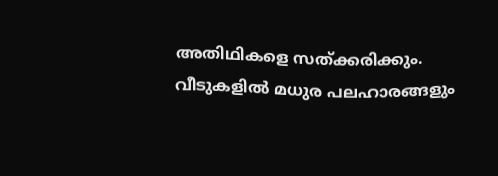അതിഥികളെ സത്ക്കരിക്കും. വീടുകളില്‍ മധുര പലഹാരങ്ങളും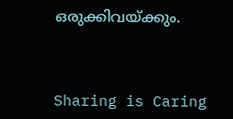ഒരുക്കിവയ്ക്കും.



Sharing is Caring